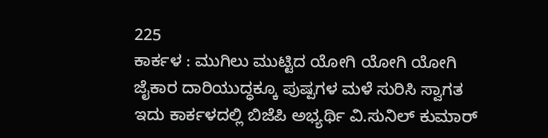225
ಕಾರ್ಕಳ : ಮುಗಿಲು ಮುಟ್ಟಿದ ಯೋಗಿ ಯೋಗಿ ಯೋಗಿ ಜೈಕಾರ ದಾರಿಯುದ್ಧಕ್ಕೂ ಪುಷ್ಪಗಳ ಮಳೆ ಸುರಿಸಿ ಸ್ವಾಗತ ಇದು ಕಾರ್ಕಳದಲ್ಲಿ ಬಿಜೆಪಿ ಅಭ್ಯರ್ಥಿ ವಿ.ಸುನಿಲ್ ಕುಮಾರ್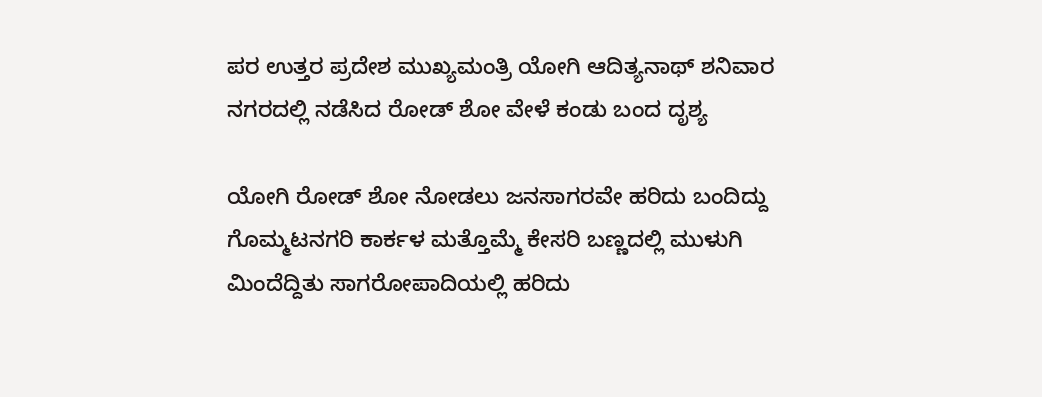ಪರ ಉತ್ತರ ಪ್ರದೇಶ ಮುಖ್ಯಮಂತ್ರಿ ಯೋಗಿ ಆದಿತ್ಯನಾಥ್ ಶನಿವಾರ ನಗರದಲ್ಲಿ ನಡೆಸಿದ ರೋಡ್ ಶೋ ವೇಳೆ ಕಂಡು ಬಂದ ದೃಶ್ಯ

ಯೋಗಿ ರೋಡ್ ಶೋ ನೋಡಲು ಜನಸಾಗರವೇ ಹರಿದು ಬಂದಿದ್ದು ಗೊಮ್ಮಟನಗರಿ ಕಾರ್ಕಳ ಮತ್ತೊಮ್ಮೆ ಕೇಸರಿ ಬಣ್ಣದಲ್ಲಿ ಮುಳುಗಿ ಮಿಂದೆದ್ದಿತು ಸಾಗರೋಪಾದಿಯಲ್ಲಿ ಹರಿದು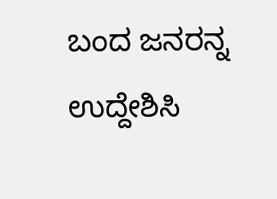ಬಂದ ಜನರನ್ನ ಉದ್ದೇಶಿಸಿ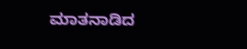ಮಾತನಾಡಿದ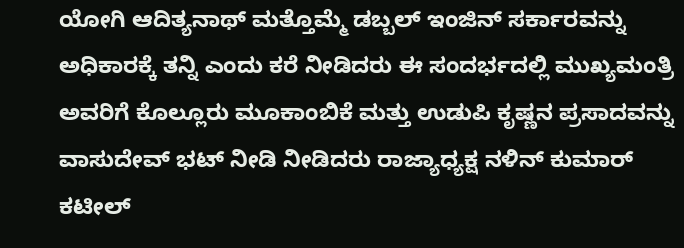ಯೋಗಿ ಆದಿತ್ಯನಾಥ್ ಮತ್ತೊಮ್ಮೆ ಡಬ್ಬಲ್ ಇಂಜಿನ್ ಸರ್ಕಾರವನ್ನು ಅಧಿಕಾರಕ್ಕೆ ತನ್ನಿ ಎಂದು ಕರೆ ನೀಡಿದರು ಈ ಸಂದರ್ಭದಲ್ಲಿ ಮುಖ್ಯಮಂತ್ರಿ ಅವರಿಗೆ ಕೊಲ್ಲೂರು ಮೂಕಾಂಬಿಕೆ ಮತ್ತು ಉಡುಪಿ ಕೃಷ್ಣನ ಪ್ರಸಾದವನ್ನು ವಾಸುದೇವ್ ಭಟ್ ನೀಡಿ ನೀಡಿದರು ರಾಜ್ಯಾಧ್ಯಕ್ಷ ನಳಿನ್ ಕುಮಾರ್ ಕಟೀಲ್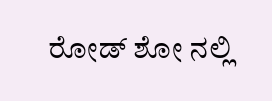ರೋಡ್ ಶೋ ನಲ್ಲಿ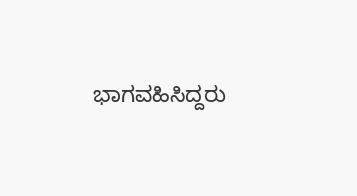ಭಾಗವಹಿಸಿದ್ದರು